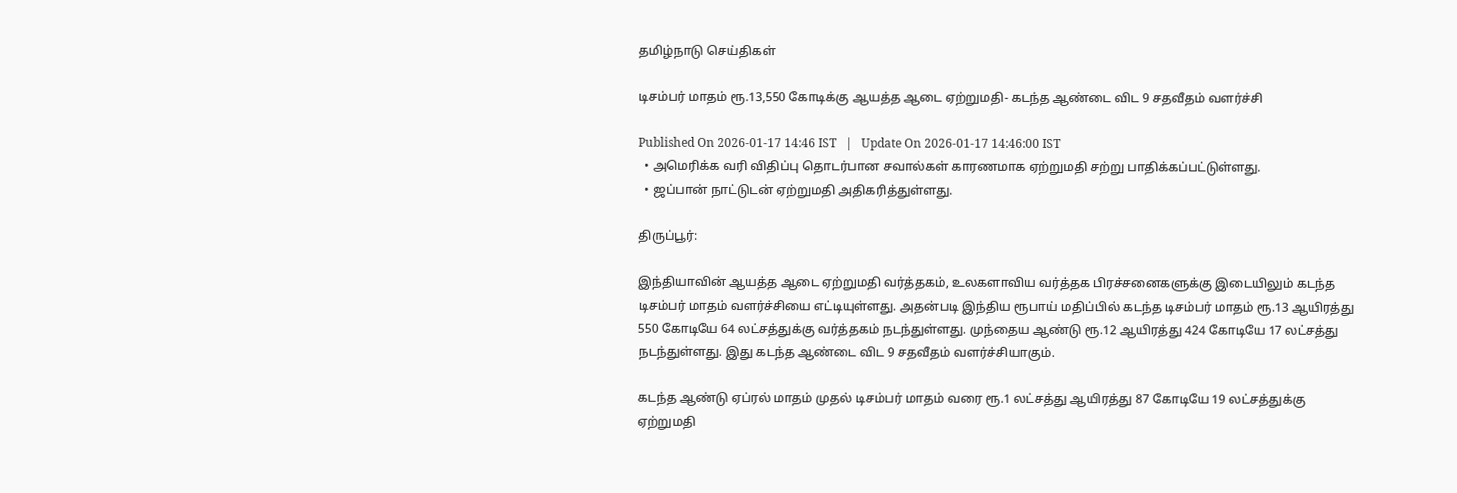தமிழ்நாடு செய்திகள்

டிசம்பர் மாதம் ரூ.13,550 கோடிக்கு ஆயத்த ஆடை ஏற்றுமதி- கடந்த ஆண்டை விட 9 சதவீதம் வளர்ச்சி

Published On 2026-01-17 14:46 IST   |   Update On 2026-01-17 14:46:00 IST
  • அமெரிக்க வரி விதிப்பு தொடர்பான சவால்கள் காரணமாக ஏற்றுமதி சற்று பாதிக்கப்பட்டுள்ளது.
  • ஜப்பான் நாட்டுடன் ஏற்றுமதி அதிகரித்துள்ளது.

திருப்பூர்:

இந்தியாவின் ஆயத்த ஆடை ஏற்றுமதி வர்த்தகம், உலகளாவிய வர்த்தக பிரச்சனைகளுக்கு இடையிலும் கடந்த டிசம்பர் மாதம் வளர்ச்சியை எட்டியுள்ளது. அதன்படி இந்திய ரூபாய் மதிப்பில் கடந்த டிசம்பர் மாதம் ரூ.13 ஆயிரத்து 550 கோடியே 64 லட்சத்துக்கு வர்த்தகம் நடந்துள்ளது. முந்தைய ஆண்டு ரூ.12 ஆயிரத்து 424 கோடியே 17 லட்சத்து நடந்துள்ளது. இது கடந்த ஆண்டை விட 9 சதவீதம் வளர்ச்சியாகும்.

கடந்த ஆண்டு ஏப்ரல் மாதம் முதல் டிசம்பர் மாதம் வரை ரூ.1 லட்சத்து ஆயிரத்து 87 கோடியே 19 லட்சத்துக்கு ஏற்றுமதி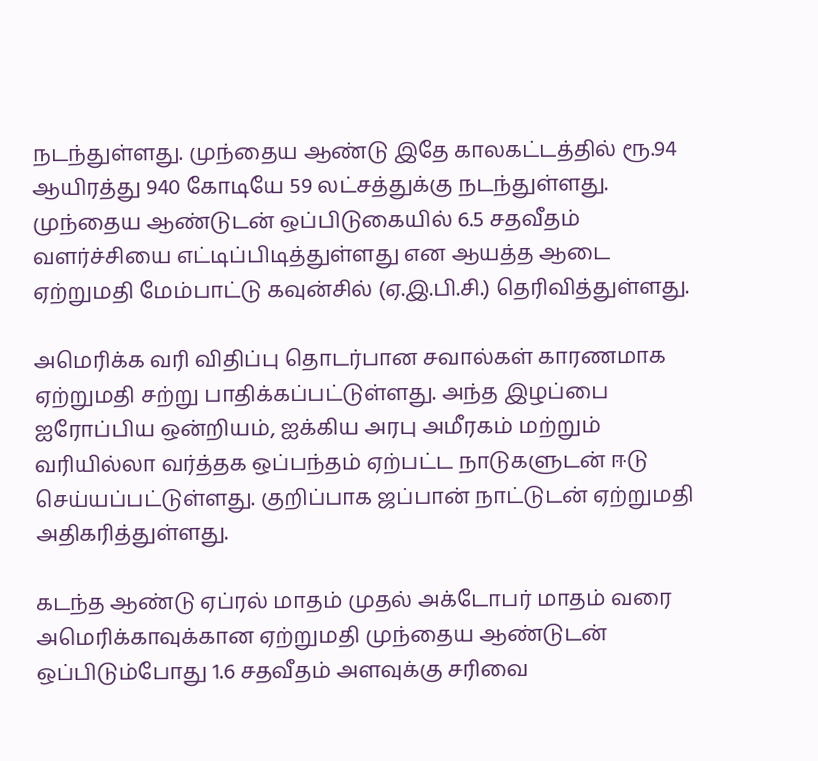நடந்துள்ளது. முந்தைய ஆண்டு இதே காலகட்டத்தில் ரூ.94 ஆயிரத்து 940 கோடியே 59 லட்சத்துக்கு நடந்துள்ளது. முந்தைய ஆண்டுடன் ஒப்பிடுகையில் 6.5 சதவீதம் வளர்ச்சியை எட்டிப்பிடித்துள்ளது என ஆயத்த ஆடை ஏற்றுமதி மேம்பாட்டு கவுன்சில் (ஏ.இ.பி.சி.) தெரிவித்துள்ளது.

அமெரிக்க வரி விதிப்பு தொடர்பான சவால்கள் காரணமாக ஏற்றுமதி சற்று பாதிக்கப்பட்டுள்ளது. அந்த இழப்பை ஐரோப்பிய ஒன்றியம், ஐக்கிய அரபு அமீரகம் மற்றும் வரியில்லா வர்த்தக ஒப்பந்தம் ஏற்பட்ட நாடுகளுடன் ஈடு செய்யப்பட்டுள்ளது. குறிப்பாக ஜப்பான் நாட்டுடன் ஏற்றுமதி அதிகரித்துள்ளது.

கடந்த ஆண்டு ஏப்ரல் மாதம் முதல் அக்டோபர் மாதம் வரை அமெரிக்காவுக்கான ஏற்றுமதி முந்தைய ஆண்டுடன் ஒப்பிடும்போது 1.6 சதவீதம் அளவுக்கு சரிவை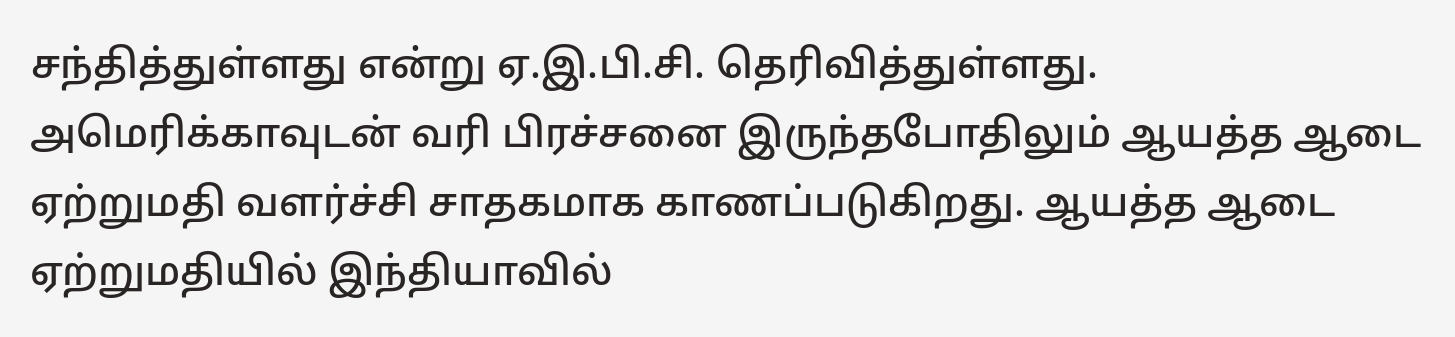சந்தித்துள்ளது என்று ஏ.இ.பி.சி. தெரிவித்துள்ளது. அமெரிக்காவுடன் வரி பிரச்சனை இருந்தபோதிலும் ஆயத்த ஆடை ஏற்றுமதி வளர்ச்சி சாதகமாக காணப்படுகிறது. ஆயத்த ஆடை ஏற்றுமதியில் இந்தியாவில்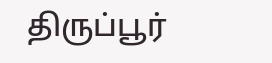திருப்பூர்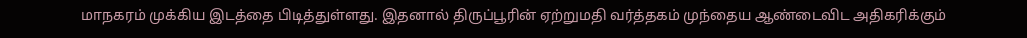மாநகரம் முக்கிய இடத்தை பிடித்துள்ளது. இதனால் திருப்பூரின் ஏற்றுமதி வர்த்தகம் முந்தைய ஆண்டைவிட அதிகரிக்கும்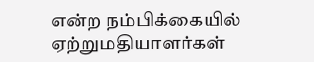என்ற நம்பிக்கையில் ஏற்றுமதியாளர்கள்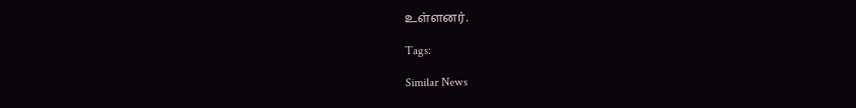உள்ளனர்.

Tags:

Similar News